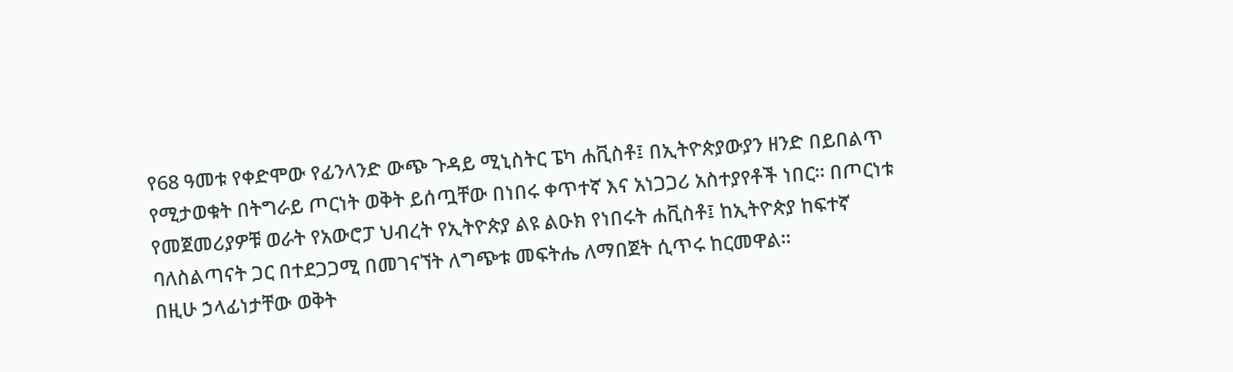የ68 ዓመቱ የቀድሞው የፊንላንድ ውጭ ጉዳይ ሚኒስትር ፔካ ሐቪስቶ፤ በኢትዮጵያውያን ዘንድ በይበልጥ የሚታወቁት በትግራይ ጦርነት ወቅት ይሰጧቸው በነበሩ ቀጥተኛ እና አነጋጋሪ አስተያየቶች ነበር። በጦርነቱ የመጀመሪያዎቹ ወራት የአውሮፓ ህብረት የኢትዮጵያ ልዩ ልዑክ የነበሩት ሐቪስቶ፤ ከኢትዮጵያ ከፍተኛ ባለስልጣናት ጋር በተደጋጋሚ በመገናኘት ለግጭቱ መፍትሔ ለማበጀት ሲጥሩ ከርመዋል።
በዚሁ ኃላፊነታቸው ወቅት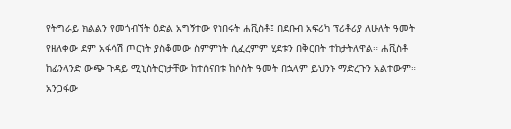የትግራይ ክልልን የመጎብኘት ዕድል አግኝተው የነበሩት ሐቪስቶ፤ በደቡብ አፍሪካ ፕሪቶሪያ ለሁለት ዓመት የዘለቀው ደም አፋሳሽ ጦርነት ያስቆመው ስምምነት ሲፈረምም ሂደቱን በቅርበት ተከታትለዋል። ሐቪስቶ ከፊንላንድ ውጭ ጉዳይ ሚኒስትርነታቸው ከተሰናበቱ ከሶስት ዓመት በኋላም ይህንኑ ማድረጉን አልተውም።
አንጋፋው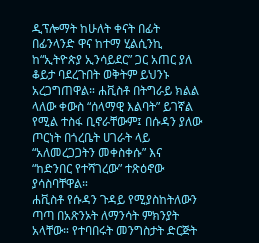ዲፕሎማት ከሁለት ቀናት በፊት በፊንላንድ ዋና ከተማ ሂልሲንኪ ከ“ኢትዮጵያ ኢንሳይደር” ጋር አጠር ያለ ቆይታ ባደረጉበት ወቅትም ይህንኑ አረጋግጠዋል። ሐቪስቶ በትግራይ ክልል ላለው ቀውስ “ሰላማዊ እልባት” ይገኛል የሚል ተስፋ ቢኖራቸውም፤ በሱዳን ያለው ጦርነት በጎረቤት ሀገራት ላይ “አለመረጋጋትን መቀስቀሱ” እና “ከድንበር የተሻገረው” ተጽዕኖው ያሳስባቸዋል።
ሐቪስቶ የሱዳን ጉዳይ የሚያስከትለውን ጣጣ በአጽንኦት ለማንሳት ምክንያት አላቸው። የተባበሩት መንግስታት ድርጅት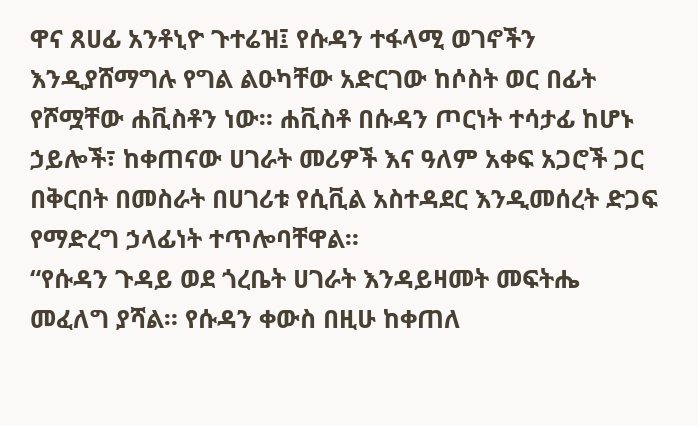ዋና ጸሀፊ አንቶኒዮ ጉተሬዝ፤ የሱዳን ተፋላሚ ወገኖችን እንዲያሸማግሉ የግል ልዑካቸው አድርገው ከሶስት ወር በፊት የሾሟቸው ሐቪስቶን ነው። ሐቪስቶ በሱዳን ጦርነት ተሳታፊ ከሆኑ ኃይሎች፣ ከቀጠናው ሀገራት መሪዎች እና ዓለም አቀፍ አጋሮች ጋር በቅርበት በመስራት በሀገሪቱ የሲቪል አስተዳደር እንዲመሰረት ድጋፍ የማድረግ ኃላፊነት ተጥሎባቸዋል።
“የሱዳን ጉዳይ ወደ ጎረቤት ሀገራት እንዳይዛመት መፍትሔ መፈለግ ያሻል። የሱዳን ቀውስ በዚሁ ከቀጠለ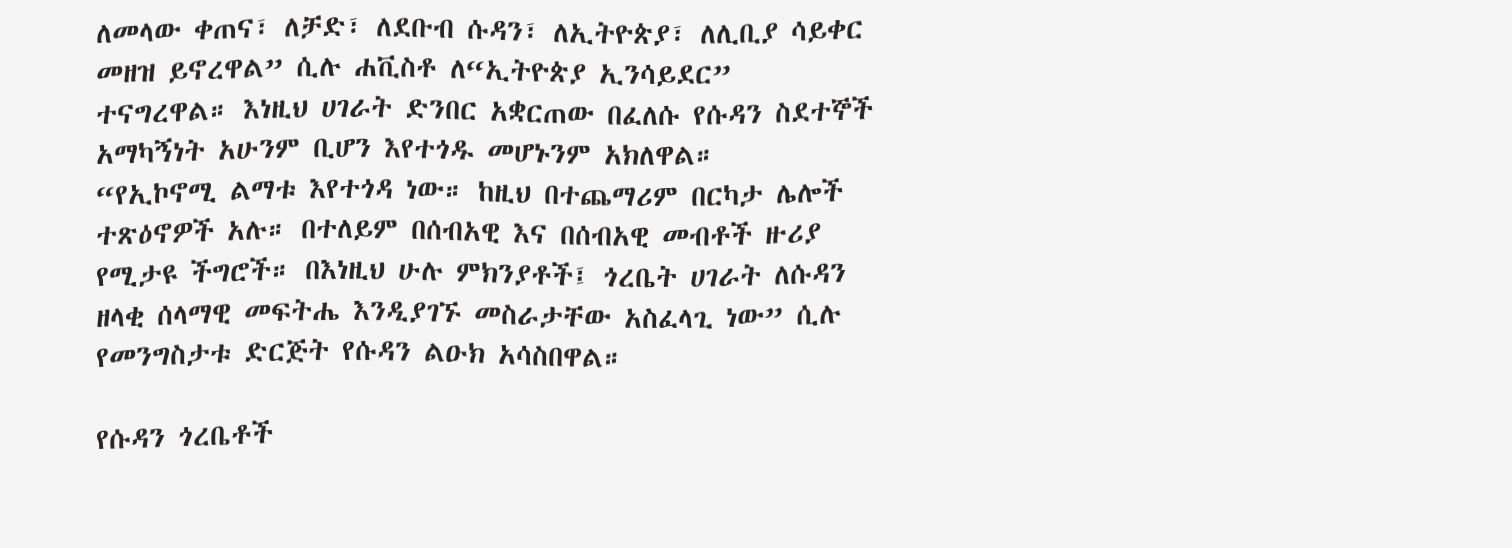ለመላው ቀጠና፣ ለቻድ፣ ለደቡብ ሱዳን፣ ለኢትዮጵያ፣ ለሊቢያ ሳይቀር መዘዝ ይኖረዋል” ሲሉ ሐቪስቶ ለ“ኢትዮጵያ ኢንሳይደር” ተናግረዋል። እነዚህ ሀገራት ድንበር አቋርጠው በፈለሱ የሱዳን ስደተኞች አማካኝነት አሁንም ቢሆን እየተጎዱ መሆኑንም አክለዋል።
“የኢኮኖሚ ልማቱ እየተጎዳ ነው። ከዚህ በተጨማሪም በርካታ ሌሎች ተጽዕኖዎች አሉ። በተለይም በሰብአዊ እና በሰብአዊ መብቶች ዙሪያ የሚታዩ ችግሮች። በእነዚህ ሁሉ ምክንያቶች፤ ጎረቤት ሀገራት ለሱዳን ዘላቂ ሰላማዊ መፍትሔ እንዲያገኙ መስራታቸው አስፈላጊ ነው” ሲሉ የመንግስታቱ ድርጅት የሱዳን ልዑክ አሳስበዋል።

የሱዳን ጎረቤቶች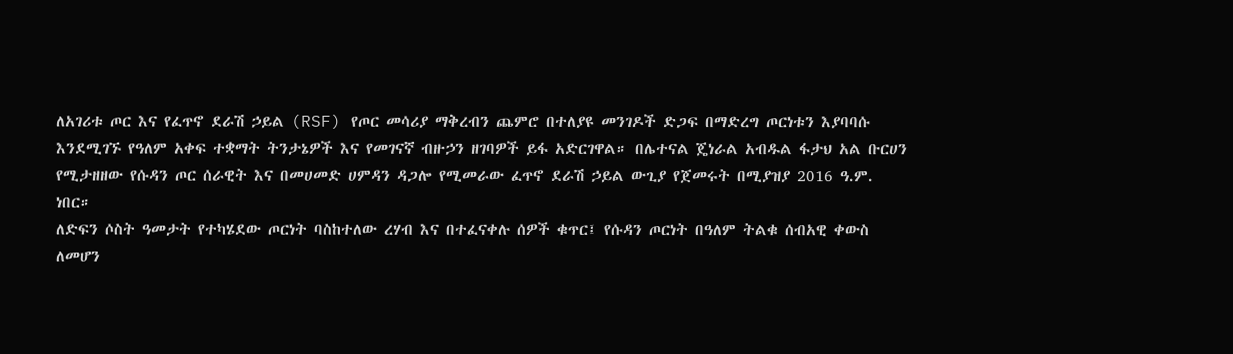ለአገሪቱ ጦር እና የፈጥኖ ደራሽ ኃይል (RSF) የጦር መሳሪያ ማቅረብን ጨምሮ በተለያዩ መንገዶች ድጋፍ በማድረግ ጦርነቱን እያባባሱ እንደሚገኙ የዓለም አቀፍ ተቋማት ትንታኔዎች እና የመገናኛ ብዙኃን ዘገባዎች ይፋ አድርገዋል። በሌተናል ጄነራል አብዱል ፋታህ አል ቡርሀን የሚታዘዘው የሱዳን ጦር ሰራዊት እና በመሀመድ ሀምዳን ዳጋሎ የሚመራው ፈጥኖ ደራሽ ኃይል ውጊያ የጀመሩት በሚያዝያ 2016 ዓ.ም. ነበር።
ለድፍን ሶስት ዓመታት የተካሄደው ጦርነት ባስከተለው ረሃብ እና በተፈናቀሉ ሰዎች ቁጥር፤ የሱዳን ጦርነት በዓለም ትልቁ ሰብአዊ ቀውስ ለመሆን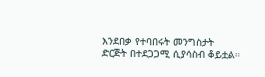እንደበቃ የተባበሩት መንግስታት ድርጅት በተደጋጋሚ ሲያሳስብ ቆይቷል።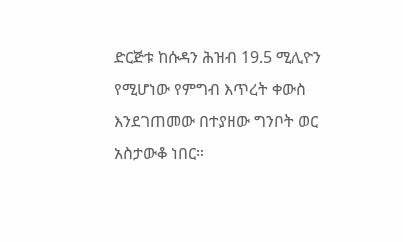ድርጅቱ ከሱዳን ሕዝብ 19.5 ሚሊዮን የሚሆነው የምግብ እጥረት ቀውስ እንደገጠመው በተያዘው ግንቦት ወር አስታውቆ ነበር።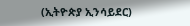(ኢትዮጵያ ኢንሳይደር)